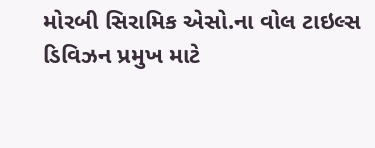મોરબી સિરામિક એસો.ના વોલ ટાઇલ્સ ડિવિઝન પ્રમુખ માટે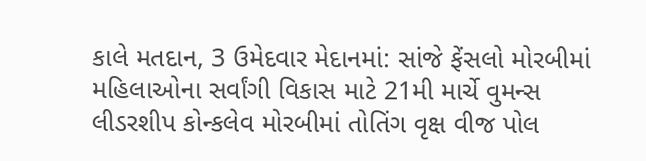કાલે મતદાન, 3 ઉમેદવાર મેદાનમાં: સાંજે ફેંસલો મોરબીમાં મહિલાઓના સર્વાંગી વિકાસ માટે 21મી માર્ચે વુમન્સ લીડરશીપ કોન્કલેવ મોરબીમાં તોતિંગ વૃક્ષ વીજ પોલ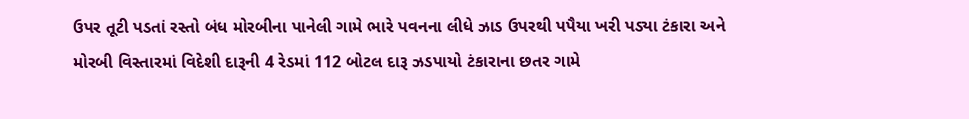ઉપર તૂટી પડતાં રસ્તો બંધ મોરબીના પાનેલી ગામે ભારે પવનના લીધે ઝાડ ઉપરથી પપૈયા ખરી પડ્યા ટંકારા અને મોરબી વિસ્તારમાં વિદેશી દારૂની 4 રેડમાં 112 બોટલ દારૂ ઝડપાયો ટંકારાના છતર ગામે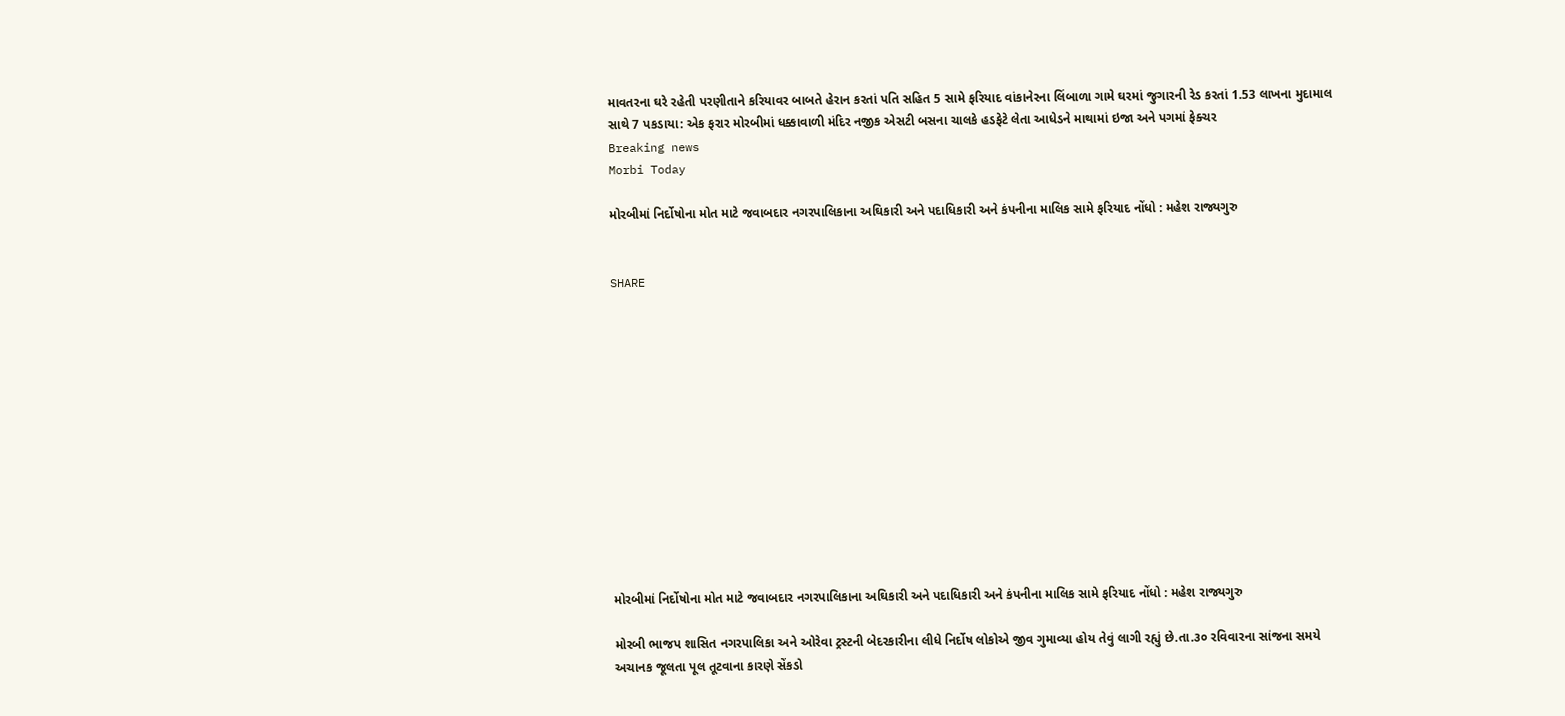માવતરના ઘરે રહેતી પરણીતાને કરિયાવર બાબતે હેરાન કરતાં પતિ સહિત 5 સામે ફરિયાદ વાંકાનેરના લિંબાળા ગામે ઘરમાં જુગારની રેડ કરતાં 1.53 લાખના મુદામાલ સાથે 7 પકડાયા: એક ફરાર મોરબીમાં ધક્કાવાળી મંદિર નજીક એસટી બસના ચાલકે હડફેટે લેતા આધેડને માથામાં ઇજા અને પગમાં ફેક્ચર
Breaking news
Morbi Today

મોરબીમાં નિર્દોષોના મોત માટે જવાબદાર નગરપાલિકાના અઘિકારી અને પદાધિકારી અને કંપનીના માલિક સામે ફરિયાદ નોંધો : મહેશ રાજ્યગુરુ


SHARE













મોરબીમાં નિર્દોષોના મોત માટે જવાબદાર નગરપાલિકાના અઘિકારી અને પદાધિકારી અને કંપનીના માલિક સામે ફરિયાદ નોંધો : મહેશ રાજ્યગુરુ

મોરબી ભાજપ શાસિત નગરપાલિકા અને ઓરેવા ટ્રસ્ટની બેદરકારીના લીધે નિર્દોષ લોકોએ જીવ ગુમાવ્યા હોય તેવું લાગી રહ્યું છે.તા.૩૦ રવિવારના સાંજના સમયે અચાનક જૂલતા પૂલ તૂટવાના કારણે સેંકડો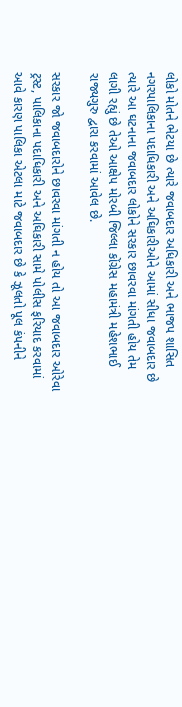લોકો મોતને ભેટયા છે ત્યારે જવાબદાર અધિકારી અને ભાજપ શાસિત નગરપાલિકાના પદાધિકારી અને અઘિકારીઓને આમાં સીધા જવાબદાર છે ત્યારે આ ઘટનાના જવાબદાર લોકોને સરકાર છાવરવા માંગતી હોય તેમ લાગી રહ્યું છે તેઓ આક્ષેપ મોરબી જિલ્લા કોંગ્રેસ મહામંત્રી મહેશભાઈ રાજ્યગુરુ દ્વારા કરવામાં આવેલ છે.

સરકાર જો જવાબદારોને છાવરવા માંગતી ન હોય તો આ જવાબદાર ઓરેવા ટ્રસ્ટ, પાલિકાના પદાધિકારી અને અઘિકારી સામે પોલીસ ફરિયાદ કરવામાં આવે કારણ પાલિકા એટલા માટે જવાબદાર છે કે ઝૂલતો પૂલ કંપનીને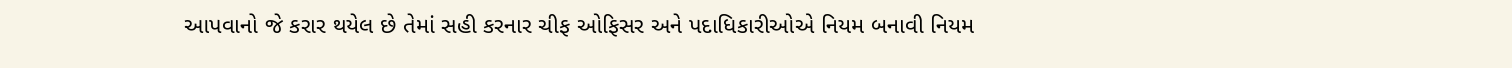આપવાનો જે કરાર થયેલ છે તેમાં સહી કરનાર ચીફ ઓફિસર અને પદાધિકારીઓએ નિયમ બનાવી નિયમ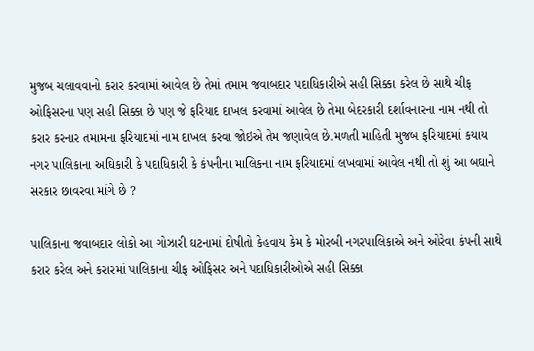મુજબ ચલાવવાનો કરાર કરવામાં આવેલ છે તેમાં તમામ જવાબદાર પદાધિકારીએ સહી સિક્કા કરેલ છે સાથે ચીફ ઓફિસરના પણ સહી સિક્કા છે પણ જે ફરિયાદ દાખલ કરવામાં આવેલ છે તેમા બેદરકારી દર્શાવનારના નામ નથી તો કરાર કરનાર તમામના ફરિયાદમાં નામ દાખલ કરવા જોઇએ તેમ જણાવેલ છે.મળતી માહિતી મુજબ ફરિયાદમાં કયાય નગર પાલિકાના અઘિકારી કે પદાધિકારી કે કંપનીના માલિકના નામ ફરિયાદમાં લખવામાં આવેલ નથી તો શું આ બઘાને સરકાર છાવરવા માંગે છે ?

પાલિકાના જવાબદાર લોકો આ ગોઝારી ઘટનામાં દોષીતો કેહવાય કેમ કે મોરબી નગરપાલિકાએ અને ઓરેવા કંપની સાથે કરાર કરેલ અને કરારમાં પાલિકાના ચીફ ઓફિસર અને પદાધિકારીઓએ સહી સિક્કા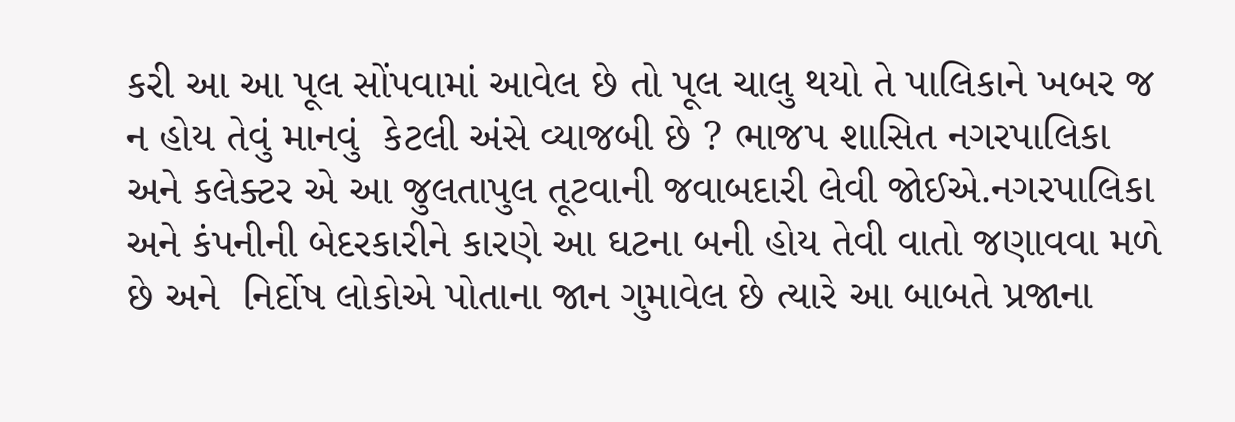કરી આ આ પૂલ સોંપવામાં આવેલ છે તો પૂલ ચાલુ થયો તે પાલિકાને ખબર જ ન હોય તેવું માનવું  કેટલી અંસે વ્યાજબી છે ? ભાજપ શાસિત નગરપાલિકા અને કલેક્ટર એ આ જુલતાપુલ તૂટવાની જવાબદારી લેવી જોઈએ.નગરપાલિકા અને કંપનીની બેદરકારીને કારણે આ ઘટના બની હોય તેવી વાતો જણાવવા મળે છે અને  નિર્દોષ લોકોએ પોતાના જાન ગુમાવેલ છે ત્યારે આ બાબતે પ્રજાના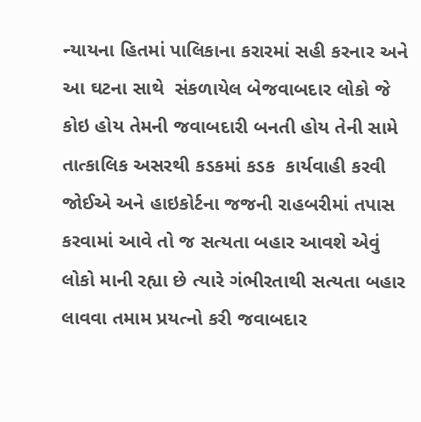ન્યાયના હિતમાં પાલિકાના કરારમાં સહી કરનાર અને આ ઘટના સાથે  સંકળાયેલ બેજવાબદાર લોકો જે કોઇ હોય તેમની જવાબદારી બનતી હોય તેની સામે તાત્કાલિક અસરથી કડકમાં કડક  કાર્યવાહી કરવી જોઈએ અને હાઇકોર્ટના જજની રાહબરીમાં તપાસ કરવામાં આવે તો જ સત્યતા બહાર આવશે એવું લોકો માની રહ્યા છે ત્યારે ગંભીરતાથી સત્યતા બહાર લાવવા તમામ પ્રયત્નો કરી જવાબદાર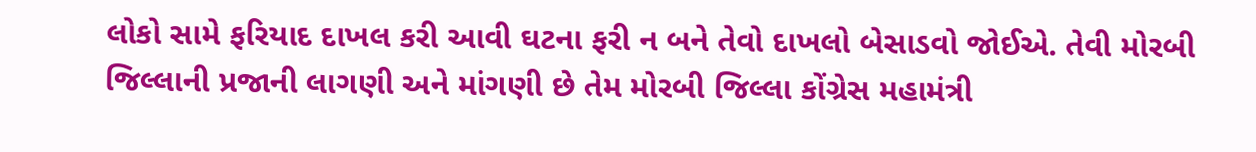લોકો સામે ફરિયાદ દાખલ કરી આવી ઘટના ફરી ન બને તેવો દાખલો બેસાડવો જોઈએ. તેવી મોરબી જિલ્લાની પ્રજાની લાગણી અને માંગણી છે તેમ મોરબી જિલ્લા કોંગ્રેસ મહામંત્રી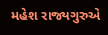મહેશ રાજ્યગુરુએ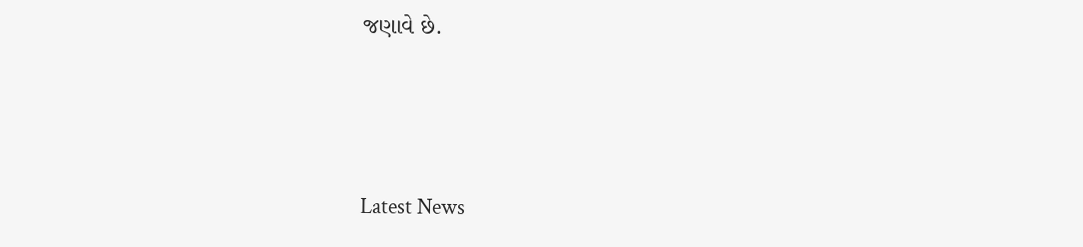જણાવે છે.




Latest News